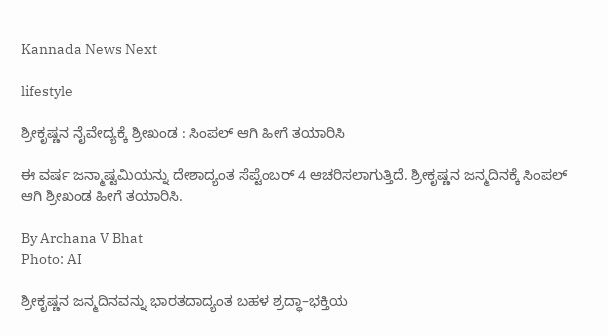Kannada News Next

lifestyle

ಶ್ರೀಕೃಷ್ಣನ ನೈವೇದ್ಯಕ್ಕೆ ಶ್ರೀಖಂಡ : ಸಿಂಪಲ್‌ ಆಗಿ ಹೀಗೆ ತಯಾರಿಸಿ

ಈ ವರ್ಷ ಜನ್ಮಾಷ್ಟಮಿಯನ್ನು ದೇಶಾದ್ಯಂತ ಸೆಪ್ಟೆಂಬರ್‌ 4 ಆಚರಿಸಲಾಗುತ್ತಿದೆ. ಶ್ರೀಕೃಷ್ಣನ ಜನ್ಮದಿನಕ್ಕೆ ಸಿಂಪಲ್‌ ಆಗಿ ಶ್ರೀಖಂಡ ಹೀಗೆ ತಯಾರಿಸಿ.

By Archana V Bhat
Photo: AI

ಶ್ರೀಕೃಷ್ಣನ ಜನ್ಮದಿನವನ್ನು ಭಾರತದಾದ್ಯಂತ ಬಹಳ ಶ್ರದ್ಧಾ–ಭಕ್ತಿಯ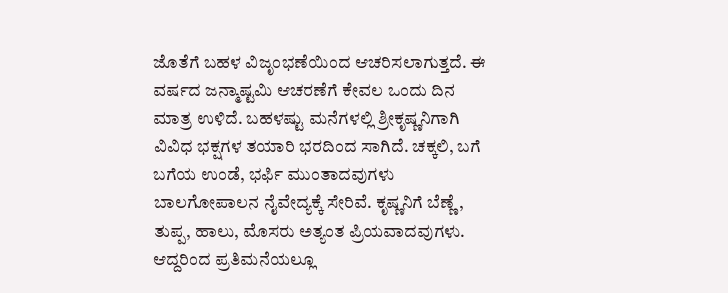ಜೊತೆಗೆ ಬಹಳ ವಿಜೃಂಭಣೆಯಿಂದ ಆಚರಿಸಲಾಗುತ್ತದೆ. ಈ ವರ್ಷದ ಜನ್ಮಾಷ್ಟಮಿ ಆಚರಣೆಗೆ ಕೇವಲ ಒಂದು ದಿನ ಮಾತ್ರ ಉಳಿದೆ. ಬಹಳಷ್ಟು ಮನೆಗಳಲ್ಲಿ ಶ್ರೀಕೃಷ್ಣನಿಗಾಗಿ ವಿವಿಧ ಭಕ್ಷಗಳ ತಯಾರಿ ಭರದಿಂದ ಸಾಗಿದೆ. ಚಕ್ಕಲಿ, ಬಗೆ ಬಗೆಯ ಉಂಡೆ, ಭರ್ಫಿ ಮುಂತಾದವುಗಳು ಬಾಲಗೋಪಾಲನ ನೈವೇದ್ಯಕ್ಕೆ ಸೇರಿವೆ. ಕೃಷ್ಣನಿಗೆ ಬೆಣ್ಣೆ, ತುಪ್ಪ, ಹಾಲು, ಮೊಸರು ಅತ್ಯಂತ ಪ್ರಿಯವಾದವುಗಳು. ಆದ್ದರಿಂದ ಪ್ರತಿಮನೆಯಲ್ಲೂ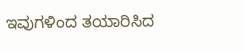ಇವುಗಳಿಂದ ತಯಾರಿಸಿದ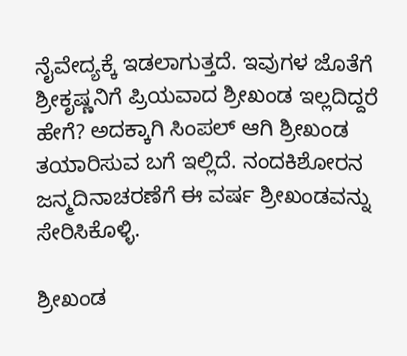ನೈವೇದ್ಯಕ್ಕೆ ಇಡಲಾಗುತ್ತದೆ. ಇವುಗಳ ಜೊತೆಗೆ ಶ್ರೀಕೃಷ್ಣನಿಗೆ ಪ್ರಿಯವಾದ ಶ್ರೀಖಂಡ ಇಲ್ಲದಿದ್ದರೆ ಹೇಗೆ? ಅದಕ್ಕಾಗಿ ಸಿಂಪಲ್‌ ಆಗಿ ಶ್ರೀಖಂಡ ತಯಾರಿಸುವ ಬಗೆ ಇಲ್ಲಿದೆ. ನಂದಕಿಶೋರನ ಜನ್ಮದಿನಾಚರಣೆಗೆ ಈ ವರ್ಷ ಶ್ರೀಖಂಡವನ್ನು ಸೇರಿಸಿಕೊಳ್ಳಿ.

ಶ್ರೀಖಂಡ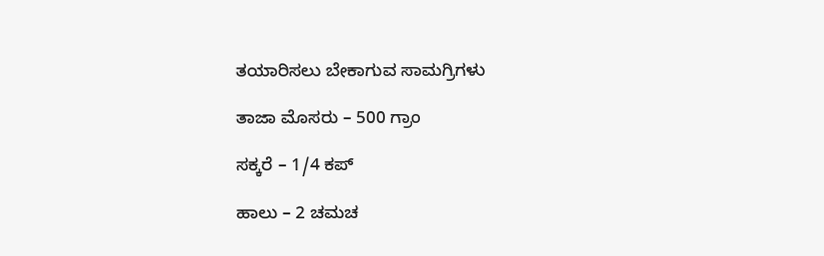ತಯಾರಿಸಲು ಬೇಕಾಗುವ ಸಾಮಗ್ರಿಗಳು

ತಾಜಾ ಮೊಸರು – 500 ಗ್ರಾಂ

ಸಕ್ಕರೆ – 1/4 ಕಪ್‌

ಹಾಲು – 2 ಚಮಚ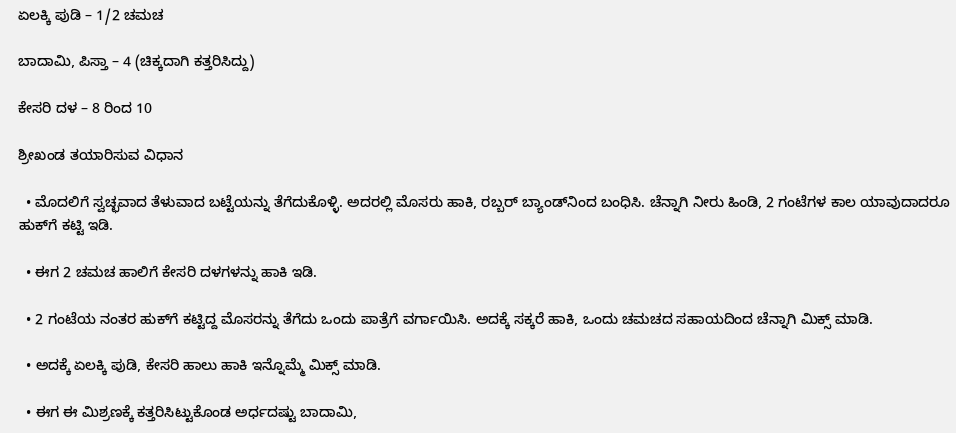ಏಲಕ್ಕಿ ಪುಡಿ – 1/2 ಚಮಚ

ಬಾದಾಮಿ, ಪಿಸ್ತಾ – 4 (ಚಿಕ್ಕದಾಗಿ ಕತ್ತರಿಸಿದ್ದು)

ಕೇಸರಿ ದಳ – 8 ರಿಂದ 10

ಶ್ರೀಖಂಡ ತಯಾರಿಸುವ ವಿಧಾನ

  • ಮೊದಲಿಗೆ ಸ್ವಚ್ಛವಾದ ತೆಳುವಾದ ಬಟ್ಟೆಯನ್ನು ತೆಗೆದುಕೊಳ್ಳಿ. ಅದರಲ್ಲಿ ಮೊಸರು ಹಾಕಿ, ರಬ್ಬರ್‌ ಬ್ಯಾಂಡ್‌ನಿಂದ ಬಂಧಿಸಿ. ಚೆನ್ನಾಗಿ ನೀರು ಹಿಂಡಿ, 2 ಗಂಟೆಗಳ ಕಾಲ ಯಾವುದಾದರೂ ಹುಕ್‌ಗೆ ಕಟ್ಟಿ ಇಡಿ.

  • ಈಗ 2 ಚಮಚ ಹಾಲಿಗೆ ಕೇಸರಿ ದಳಗಳನ್ನು ಹಾಕಿ ಇಡಿ.

  • 2 ಗಂಟೆಯ ನಂತರ ಹುಕ್‌ಗೆ ಕಟ್ಟಿದ್ದ ಮೊಸರನ್ನು ತೆಗೆದು ಒಂದು ಪಾತ್ರೆಗೆ ವರ್ಗಾಯಿಸಿ. ಅದಕ್ಕೆ ಸಕ್ಕರೆ ಹಾಕಿ, ಒಂದು ಚಮಚದ ಸಹಾಯದಿಂದ ಚೆನ್ನಾಗಿ ಮಿಕ್ಸ್‌ ಮಾಡಿ.

  • ಅದಕ್ಕೆ ಏಲಕ್ಕಿ ಪುಡಿ, ಕೇಸರಿ ಹಾಲು ಹಾಕಿ ಇನ್ನೊಮ್ಮೆ ಮಿಕ್ಸ್‌ ಮಾಡಿ.

  • ಈಗ ಈ ಮಿಶ್ರಣಕ್ಕೆ ಕತ್ತರಿಸಿಟ್ಟುಕೊಂಡ ಅರ್ಧದಷ್ಟು ಬಾದಾಮಿ,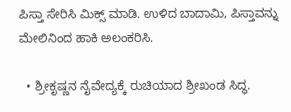ಪಿಸ್ತಾ ಸೇರಿಸಿ ಮಿಕ್ಸ್‌ ಮಾಡಿ. ಉಳಿದ ಬಾದಾಮಿ, ಪಿಸ್ತಾವನ್ನು ಮೇಲಿನಿಂದ ಹಾಕಿ ಅಲಂಕರಿಸಿ.

  • ಶ್ರೀಕೃಷ್ಣನ ನೈವೇದ್ಯಕ್ಕೆ ರುಚಿಯಾದ ಶ್ರೀಖಂಡ ಸಿದ್ಧ.